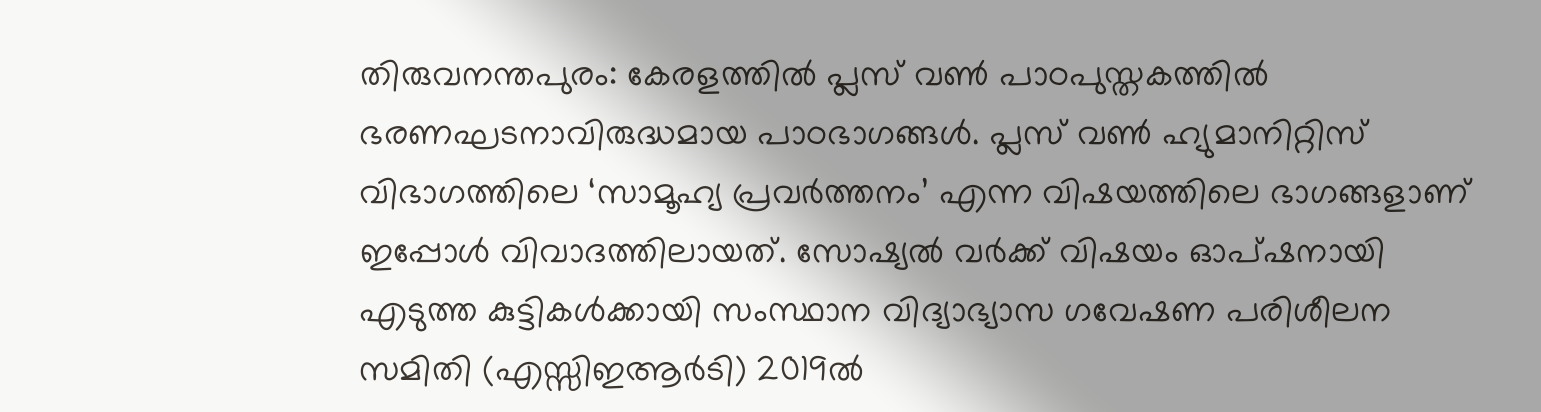തിരുവനന്തപുരം: കേരളത്തിൽ പ്ലസ് വൺ പാഠപുസ്തകത്തിൽ ഭരണഘടനാവിരുദ്ധമായ പാഠഭാഗങ്ങൾ. പ്ലസ് വൺ ഹ്യുമാനിറ്റിസ് വിഭാഗത്തിലെ ‘സാമൂഹ്യ പ്രവർത്തനം’ എന്ന വിഷയത്തിലെ ഭാഗങ്ങളാണ് ഇപ്പോൾ വിവാദത്തിലായത്. സോഷ്യൽ വർക്ക് വിഷയം ഓപ്ഷനായി എടുത്ത കുട്ടികൾക്കായി സംസ്ഥാന വിദ്യാഭ്യാസ ഗവേഷണ പരിശീലന സമിതി (എസ്സിഇആർടി) 2019ൽ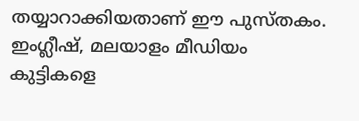തയ്യാറാക്കിയതാണ് ഈ പുസ്തകം. ഇംഗ്ലീഷ്, മലയാളം മീഡിയം കുട്ടികളെ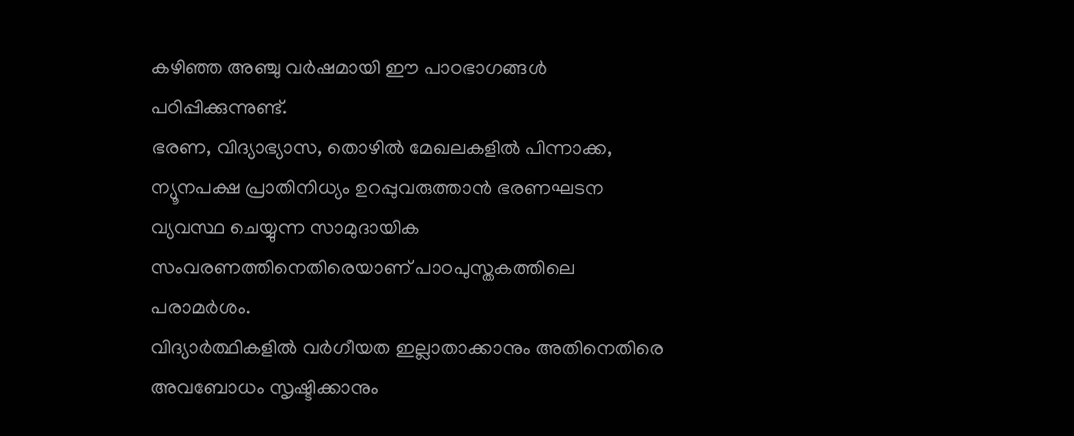കഴിഞ്ഞ അഞ്ചു വർഷമായി ഈ പാഠഭാഗങ്ങൾ പഠിപ്പിക്കുന്നുണ്ട്.
ഭരണ, വിദ്യാഭ്യാസ, തൊഴിൽ മേഖലകളിൽ പിന്നാക്ക, ന്യൂനപക്ഷ പ്രാതിനിധ്യം ഉറപ്പുവരുത്താൻ ഭരണഘടന വ്യവസ്ഥ ചെയ്യുന്ന സാമുദായിക സംവരണത്തിനെതിരെയാണ് പാഠപുസ്തകത്തിലെ പരാമർശം.
വിദ്യാർത്ഥികളിൽ വർഗീയത ഇല്ലാതാക്കാനും അതിനെതിരെ അവബോധം സൃഷ്ടിക്കാനും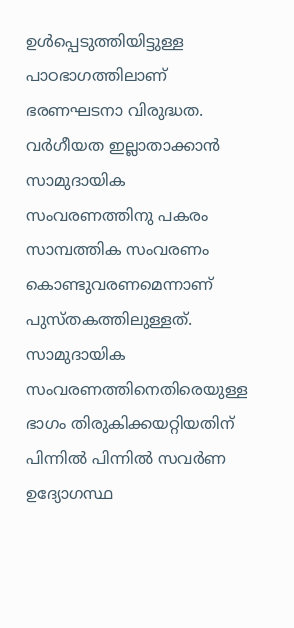ഉൾപ്പെടുത്തിയിട്ടുള്ള പാഠഭാഗത്തിലാണ് ഭരണഘടനാ വിരുദ്ധത. വർഗീയത ഇല്ലാതാക്കാൻ സാമുദായിക സംവരണത്തിനു പകരം സാമ്പത്തിക സംവരണം കൊണ്ടുവരണമെന്നാണ് പുസ്തകത്തിലുള്ളത്. സാമുദായിക സംവരണത്തിനെതിരെയുള്ള ഭാഗം തിരുകിക്കയറ്റിയതിന് പിന്നിൽ പിന്നിൽ സവർണ ഉദ്യോഗസ്ഥ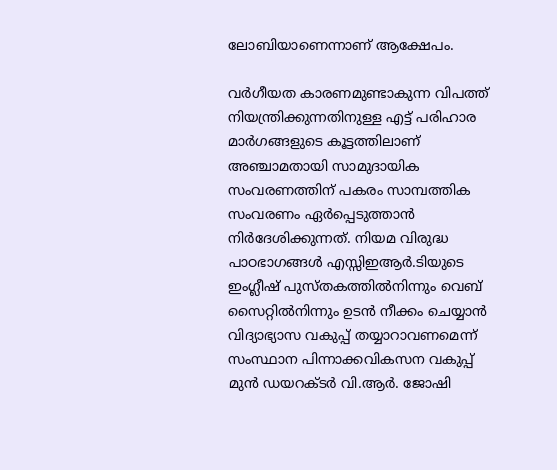ലോബിയാണെന്നാണ് ആക്ഷേപം.

വർഗീയത കാരണമുണ്ടാകുന്ന വിപത്ത് നിയന്ത്രിക്കുന്നതിനുള്ള എട്ട് പരിഹാര മാർഗങ്ങളുടെ കൂട്ടത്തിലാണ് അഞ്ചാമതായി സാമുദായിക സംവരണത്തിന് പകരം സാമ്പത്തിക സംവരണം ഏർപ്പെടുത്താൻ നിർദേശിക്കുന്നത്. നിയമ വിരുദ്ധ പാഠഭാഗങ്ങൾ എസ്സിഇആർ.ടിയുടെ ഇംഗ്ലീഷ് പുസ്തകത്തിൽനിന്നും വെബ് സൈറ്റിൽനിന്നും ഉടൻ നീക്കം ചെയ്യാൻ വിദ്യാഭ്യാസ വകുപ്പ് തയ്യാറാവണമെന്ന് സംസ്ഥാന പിന്നാക്കവികസന വകുപ്പ് മുൻ ഡയറക്ടർ വി.ആർ. ജോഷി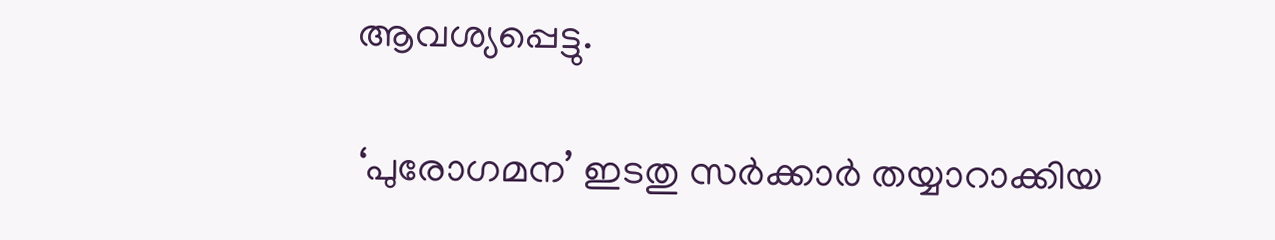ആവശ്യപ്പെട്ടു.

‘പുരോഗമന’ ഇടതു സർക്കാർ തയ്യാറാക്കിയ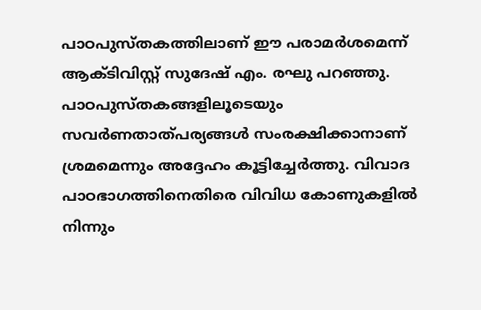പാഠപുസ്തകത്തിലാണ് ഈ പരാമർശമെന്ന് ആക്ടിവിസ്റ്റ് സുദേഷ് എം. രഘു പറഞ്ഞു. പാഠപുസ്തകങ്ങളിലൂടെയും സവർണതാത്പര്യങ്ങൾ സംരക്ഷിക്കാനാണ് ശ്രമമെന്നും അദ്ദേഹം കൂട്ടിച്ചേർത്തു. വിവാദ പാഠഭാഗത്തിനെതിരെ വിവിധ കോണുകളിൽ നിന്നും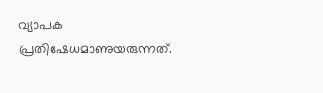വ്യാപക പ്രതിഷേധമാണുയരുന്നത്.